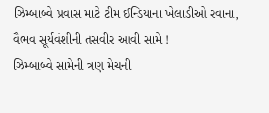ઝિમ્બાબ્વે પ્રવાસ માટે ટીમ ઈન્ડિયાના ખેલાડીઓ રવાના, વૈભવ સૂર્યવંશીની તસવીર આવી સામે !
ઝિમ્બાબ્વે સામેની ત્રણ મેચની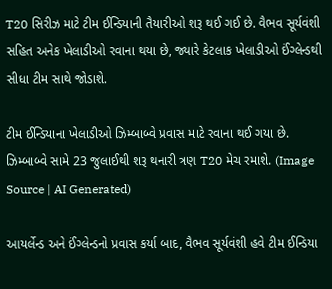T20 સિરીઝ માટે ટીમ ઈન્ડિયાની તૈયારીઓ શરૂ થઈ ગઈ છે. વૈભવ સૂર્યવંશી સહિત અનેક ખેલાડીઓ રવાના થયા છે, જ્યારે કેટલાક ખેલાડીઓ ઈંગ્લેન્ડથી સીધા ટીમ સાથે જોડાશે.

ટીમ ઈન્ડિયાના ખેલાડીઓ ઝિમ્બાબ્વે પ્રવાસ માટે રવાના થઈ ગયા છે. ઝિમ્બાબ્વે સામે 23 જુલાઈથી શરૂ થનારી ત્રણ T20 મેચ રમાશે. (Image Source | AI Generated)

આયર્લેન્ડ અને ઈંગ્લેન્ડનો પ્રવાસ કર્યા બાદ, વૈભવ સૂર્યવંશી હવે ટીમ ઈન્ડિયા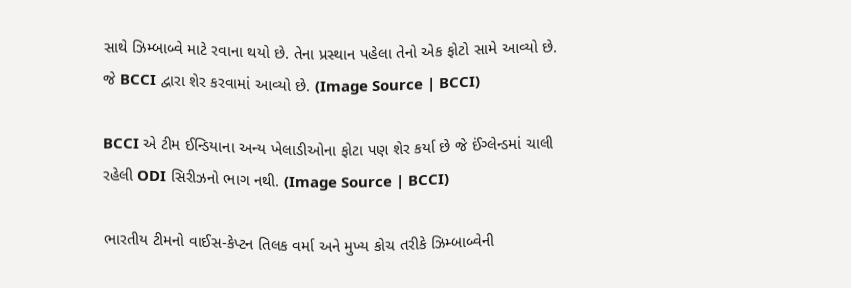સાથે ઝિમ્બાબ્વે માટે રવાના થયો છે. તેના પ્રસ્થાન પહેલા તેનો એક ફોટો સામે આવ્યો છે. જે BCCI દ્વારા શેર કરવામાં આવ્યો છે. (Image Source | BCCI)

BCCI એ ટીમ ઈન્ડિયાના અન્ય ખેલાડીઓના ફોટા પણ શેર કર્યા છે જે ઈંગ્લેન્ડમાં ચાલી રહેલી ODI સિરીઝનો ભાગ નથી. (Image Source | BCCI)

ભારતીય ટીમનો વાઈસ-કેપ્ટન તિલક વર્મા અને મુખ્ય કોચ તરીકે ઝિમ્બાબ્વેની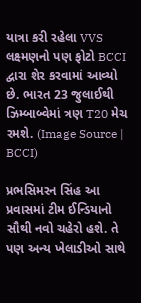યાત્રા કરી રહેલા VVS લક્ષ્મણનો પણ ફોટો BCCI દ્વારા શેર કરવામાં આવ્યો છે. ભારત 23 જુલાઈથી ઝિમ્બાબ્વેમાં ત્રણ T20 મેચ રમશે. (Image Source | BCCI)

પ્રભસિમરન સિંહ આ પ્રવાસમાં ટીમ ઈન્ડિયાનો સૌથી નવો ચહેરો હશે. તે પણ અન્ય ખેલાડીઓ સાથે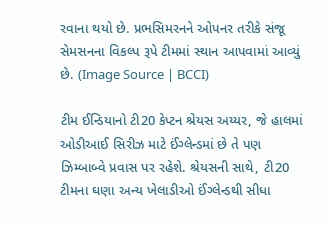રવાના થયો છે. પ્રભસિમરનને ઓપનર તરીકે સંજૂ સેમસનના વિકલ્પ રૂપે ટીમમાં સ્થાન આપવામાં આવ્યું છે. (Image Source | BCCI)

ટીમ ઈન્ડિયાનો ટી20 કેપ્ટન શ્રેયસ અય્યર, જે હાલમાં ઓડીઆઈ સિરીઝ માટે ઈંગ્લેન્ડમાં છે તે પણ ઝિમ્બાબ્વે પ્રવાસ પર રહેશે. શ્રેયસની સાથે, ટી20 ટીમના ઘણા અન્ય ખેલાડીઓ ઈંગ્લેન્ડથી સીધા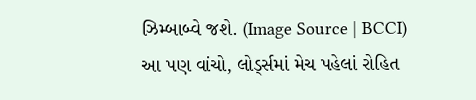ઝિમ્બાબ્વે જશે. (Image Source | BCCI)
આ પણ વાંચો, લોર્ડ્સમાં મેચ પહેલાં રોહિત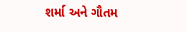શર્મા અને ગૌતમ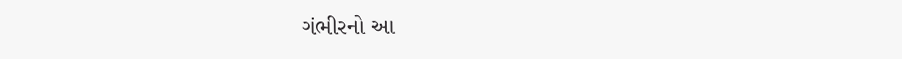ગંભીરનો આ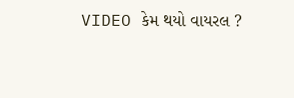VIDEO કેમ થયો વાયરલ ?